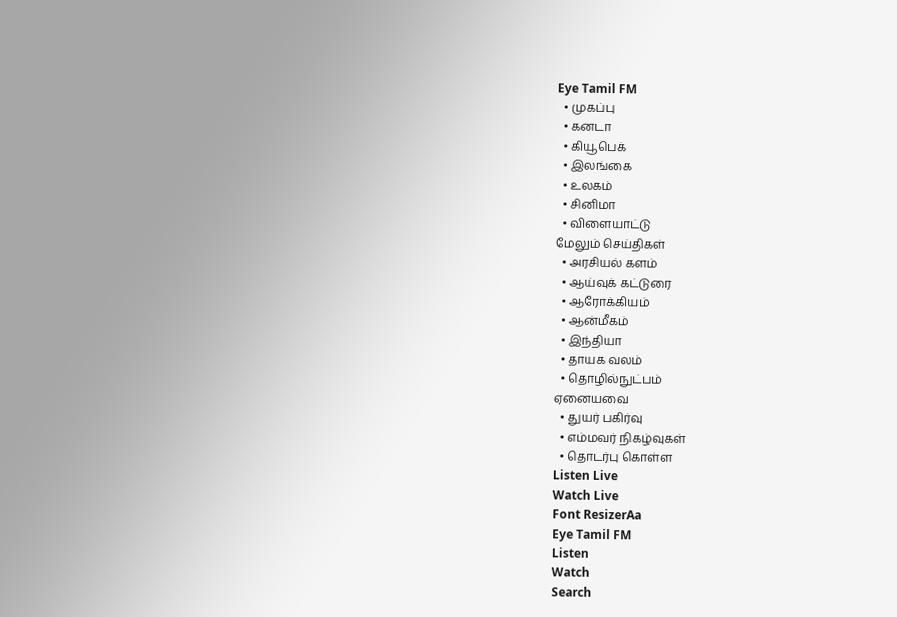Eye Tamil FM
  • முகப்பு
  • கனடா
  • கியூபெக்
  • இலங்கை
  • உலகம்
  • சினிமா
  • விளையாட்டு
மேலும் செய்திகள்
  • அரசியல் களம்
  • ஆய்வுக் கட்டுரை
  • ஆரோக்கியம்
  • ஆன்மீகம்
  • இந்தியா
  • தாயக வலம்
  • தொழில்நுட்பம்
ஏனையவை
  • துயர் பகிர்வு
  • எம்மவர் நிகழ்வுகள்
  • தொடர்பு கொள்ள
Listen Live
Watch Live
Font ResizerAa
Eye Tamil FM
Listen
Watch
Search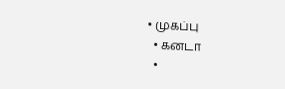• முகப்பு
  • கனடா
  •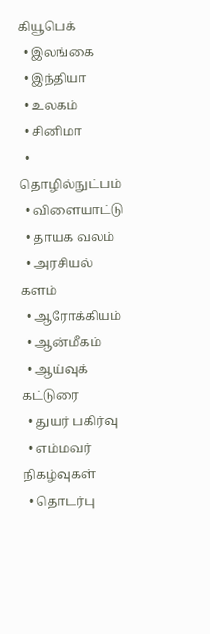கியூபெக்
  • இலங்கை
  • இந்தியா
  • உலகம்
  • சினிமா
  • தொழில்நுட்பம்
  • விளையாட்டு
  • தாயக வலம்
  • அரசியல் களம்
  • ஆரோக்கியம்
  • ஆன்மீகம்
  • ஆய்வுக் கட்டுரை
  • துயர் பகிர்வு
  • எம்மவர் நிகழ்வுகள்
  • தொடர்பு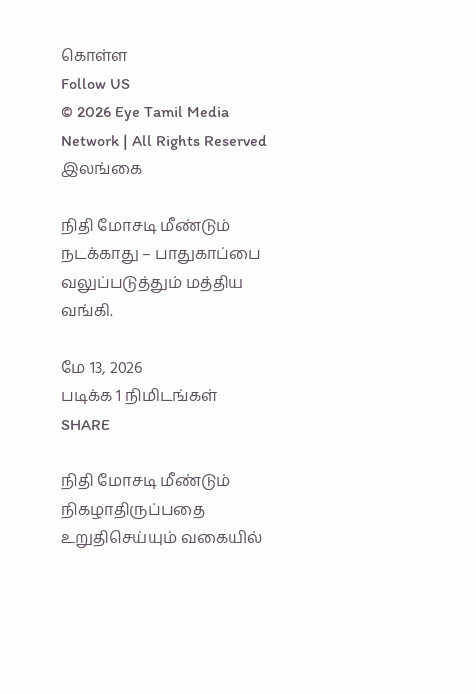கொள்ள
Follow US
© 2026 Eye Tamil Media Network | All Rights Reserved
இலங்கை

நிதி மோசடி மீண்டும் நடக்காது – பாதுகாப்பை வலுப்படுத்தும் மத்திய வங்கி.

மே 13, 2026
படிக்க 1 நிமிடங்கள்
SHARE

நிதி மோசடி மீண்டும் நிகழாதிருப்பதை உறுதிசெய்யும் வகையில்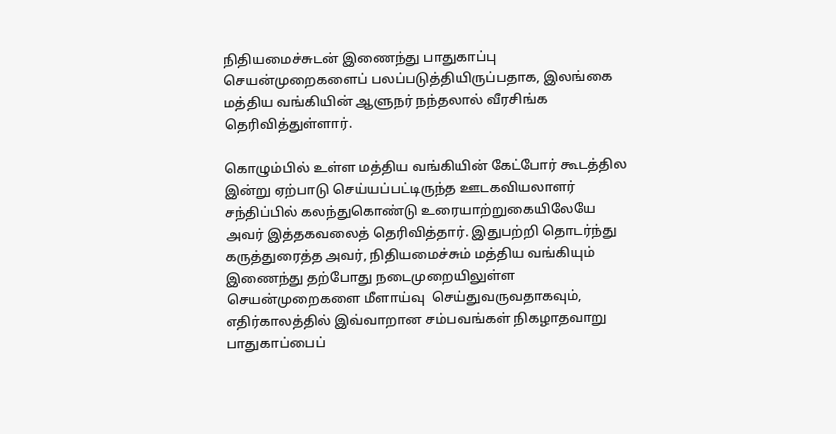நிதியமைச்சுடன் இணைந்து பாதுகாப்பு செயன்முறைகளைப் பலப்படுத்தியிருப்பதாக, இலங்கை மத்திய வங்கியின் ஆளுநர் நந்தலால் வீரசிங்க தெரிவித்துள்ளார்.

கொழும்பில் உள்ள மத்திய வங்கியின் கேட்போர் கூடத்தில இன்று ஏற்பாடு செய்யப்பட்டிருந்த ஊடகவியலாளர் சந்திப்பில் கலந்துகொண்டு உரையாற்றுகையிலேயே அவர் இத்தகவலைத் தெரிவித்தார். இதுபற்றி தொடர்ந்து கருத்துரைத்த அவர், நிதியமைச்சும் மத்திய வங்கியும் இணைந்து தற்போது நடைமுறையிலுள்ள செயன்முறைகளை மீளாய்வு  செய்துவருவதாகவும், எதிர்காலத்தில் இவ்வாறான சம்பவங்கள் நிகழாதவாறு பாதுகாப்பைப்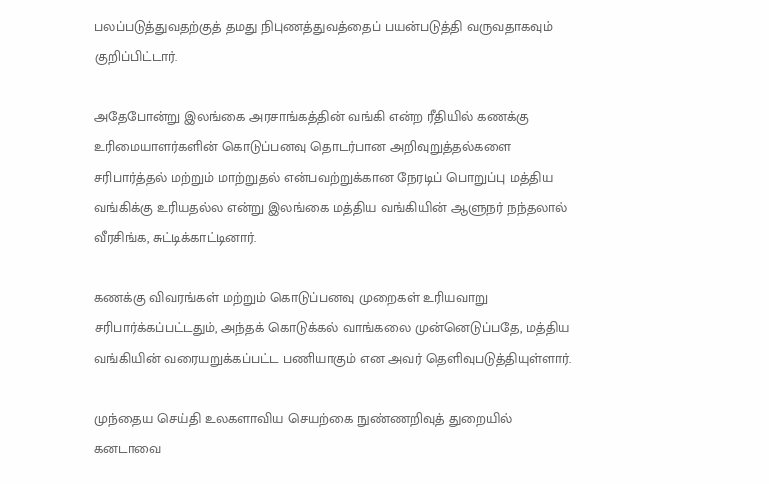பலப்படுத்துவதற்குத் தமது நிபுணத்துவத்தைப் பயன்படுத்தி வருவதாகவும் குறிப்பிட்டார்.

அதேபோன்று இலங்கை அரசாங்கத்தின் வங்கி என்ற ரீதியில் கணக்கு உரிமையாளர்களின் கொடுப்பனவு தொடர்பான அறிவுறுத்தல்களை சரிபார்த்தல் மற்றும் மாற்றுதல் என்பவற்றுக்கான நேரடிப் பொறுப்பு மத்திய வங்கிக்கு உரியதல்ல என்று இலங்கை மத்திய வங்கியின் ஆளுநர் நந்தலால் வீரசிங்க, சுட்டிக்காட்டினார்.

கணக்கு விவரங்கள் மற்றும் கொடுப்பனவு முறைகள் உரியவாறு சரிபார்க்கப்பட்டதும், அந்தக் கொடுக்கல் வாங்கலை முன்னெடுப்பதே, மத்திய வங்கியின் வரையறுக்கப்பட்ட பணியாகும் என அவர் தெளிவுபடுத்தியுள்ளார்.

முந்தைய செய்தி உலகளாவிய செயற்கை நுண்ணறிவுத் துறையில் கனடாவை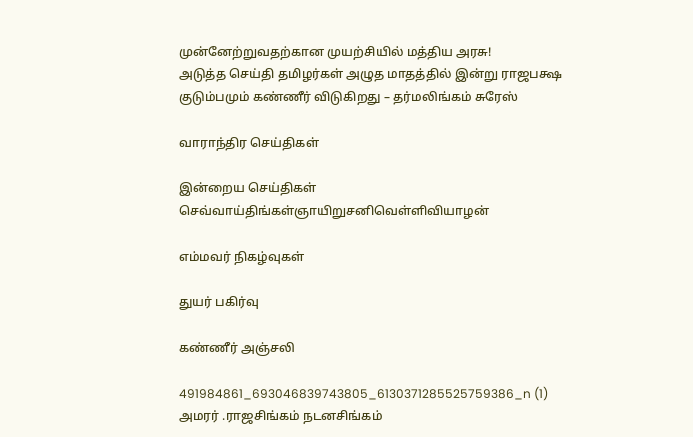முன்னேற்றுவதற்கான முயற்சியில் மத்திய அரசு!
அடுத்த செய்தி தமிழர்கள் அழுத மாதத்தில் இன்று ராஜபக்ஷ குடும்பமும் கண்ணீர் விடுகிறது – தர்மலிங்கம் சுரேஸ்

வாராந்திர செய்திகள்

இன்றைய செய்திகள்
செவ்வாய்திங்கள்ஞாயிறுசனிவெள்ளிவியாழன்

எம்மவர் நிகழ்வுகள்

துயர் பகிர்வு

கண்ணீர் அஞ்சலி

491984861_693046839743805_6130371285525759386_n (1)
அமரர் .ராஜசிங்கம் நடனசிங்கம்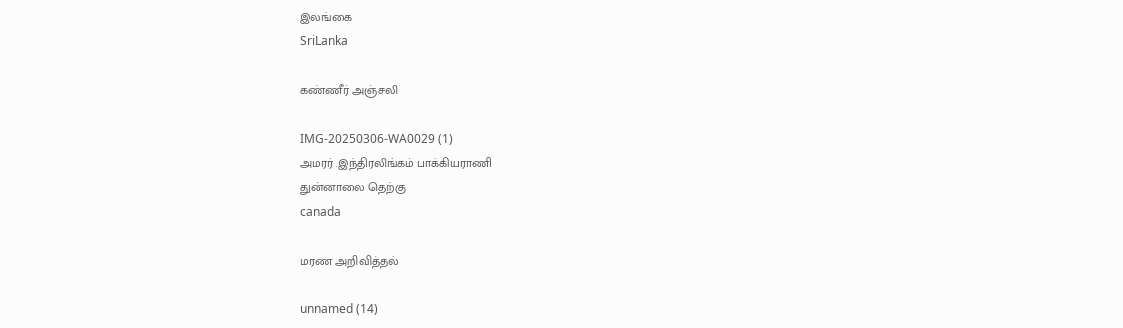இலங்கை
SriLanka

கண்ணீர் அஞ்சலி

IMG-20250306-WA0029 (1)
அமரர் .இந்திரலிங்கம் பாக்கியராணி
துன்னாலை தெற்கு
canada

மரண அறிவித்தல்

unnamed (14)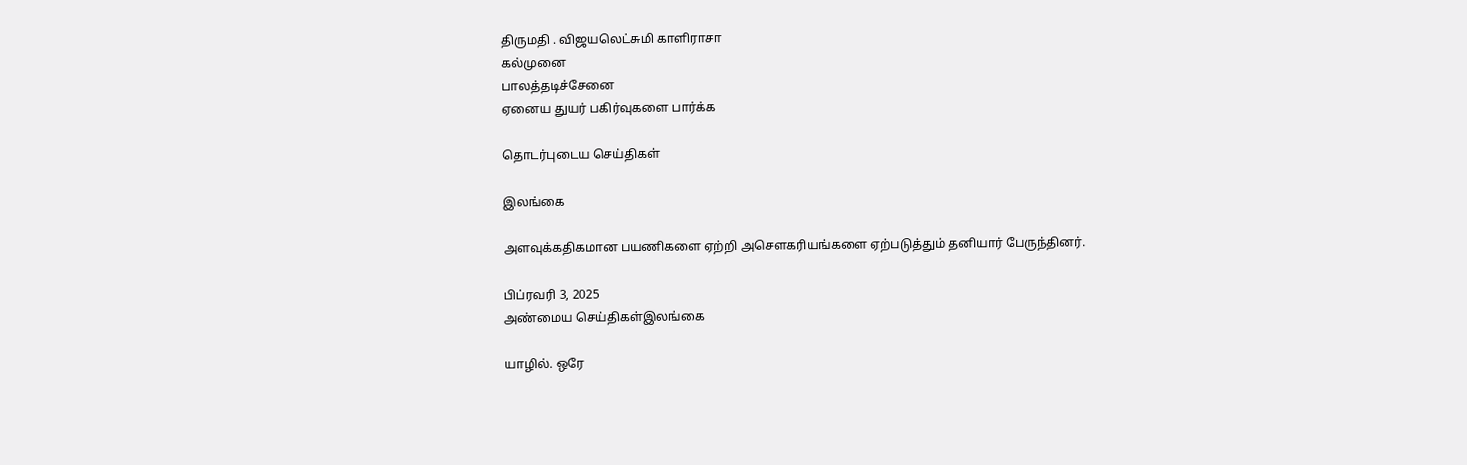திருமதி . விஜயலெட்சுமி காளிராசா
கல்முனை
பாலத்தடிச்சேனை
ஏனைய துயர் பகிர்வுகளை பார்க்க

தொடர்புடைய செய்திகள்

இலங்கை

அளவுக்கதிகமான பயணிகளை ஏற்றி அசெளகரியங்களை ஏற்படுத்தும் தனியார் பேருந்தினர்.

பிப்ரவரி 3, 2025
அண்மைய செய்திகள்இலங்கை

யாழில். ஒரே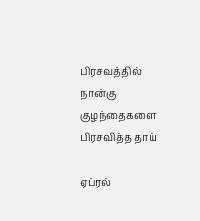பிரசவத்தில் நான்கு குழந்தைகளை பிரசவித்த தாய்

ஏப்ரல்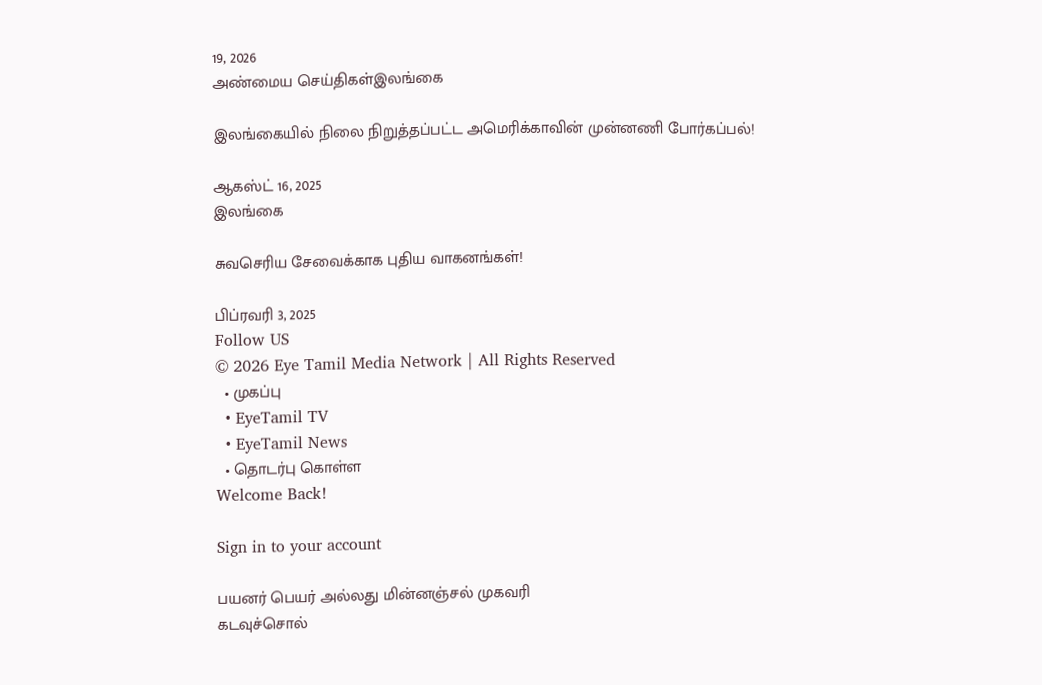19, 2026
அண்மைய செய்திகள்இலங்கை

இலங்கையில் நிலை நிறுத்தப்பட்ட அமெரிக்காவின் முன்னணி போர்கப்பல்!

ஆகஸ்ட் 16, 2025
இலங்கை

சுவசெரிய சேவைக்காக புதிய வாகனங்கள்!

பிப்ரவரி 3, 2025
Follow US
© 2026 Eye Tamil Media Network | All Rights Reserved
  • முகப்பு
  • EyeTamil TV
  • EyeTamil News
  • தொடர்பு கொள்ள
Welcome Back!

Sign in to your account

பயனர் பெயர் அல்லது மின்னஞ்சல் முகவரி
கடவுச்சொல்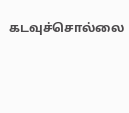கடவுச்சொல்லை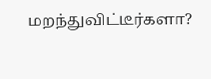மறந்துவிட்டீர்களா?